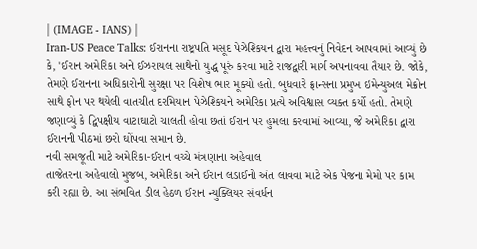| (IMAGE - IANS) |
Iran-US Peace Talks: ઈરાનના રાષ્ટ્રપતિ મસૂદ પેઝેશ્કિયન દ્વારા મહત્ત્વનું નિવેદન આપવામાં આવ્યું છે કે, 'ઈરાન અમેરિકા અને ઈઝરાયલ સાથેનો યુદ્ધ પૂરું કરવા માટે રાજદ્વારી માર્ગ અપનાવવા તૈયાર છે. જોકે, તેમણે ઈરાનના અધિકારોની સુરક્ષા પર વિશેષ ભાર મૂક્યો હતો. બુધવારે ફ્રાન્સના પ્રમુખ ઇમેન્યુઅલ મેક્રોન સાથે ફોન પર થયેલી વાતચીત દરમિયાન પેઝેશ્કિયને અમેરિકા પ્રત્યે અવિશ્વાસ વ્યક્ત કર્યો હતો. તેમણે જણાવ્યું કે દ્વિપક્ષીય વાટાઘાટો ચાલતી હોવા છતાં ઈરાન પર હુમલા કરવામાં આવ્યા, જે અમેરિકા દ્વારા ઈરાનની પીઠમાં છરો ઘોંપવા સમાન છે.
નવી સમજૂતી માટે અમેરિકા-ઈરાન વચ્ચે મંત્રણાના અહેવાલ
તાજેતરના અહેવાલો મુજબ, અમેરિકા અને ઈરાન લડાઈનો અંત લાવવા માટે એક પેજના મેમો પર કામ કરી રહ્યા છે. આ સંભવિત ડીલ હેઠળ ઈરાન ન્યુક્લિયર સંવર્ધન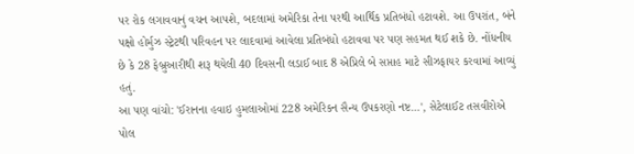પર રોક લગાવવાનું વચન આપશે, બદલામાં અમેરિકા તેના પરથી આર્થિક પ્રતિબંધો હટાવશે. આ ઉપરાંત, બંને પક્ષો હોર્મુઝ સ્ટ્રેટથી પરિવહન પર લાદવામાં આવેલા પ્રતિબંધો હટાવવા પર પણ સહમત થઈ શકે છે. નોંધનીય છે કે 28 ફેબ્રુઆરીથી શરૂ થયેલી 40 દિવસની લડાઈ બાદ 8 એપ્રિલે બે સપ્તાહ માટે સીઝફાયર કરવામાં આવ્યું હતું.
આ પણ વાંચો: 'ઈરાનના હવાઇ હુમલાઓમાં 228 અમેરિકન સૈન્ય ઉપકરણો નષ્ટ...', સેટેલાઈટ તસવીરોએ પોલ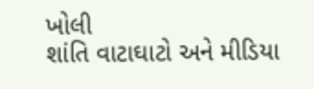ખોલી
શાંતિ વાટાઘાટો અને મીડિયા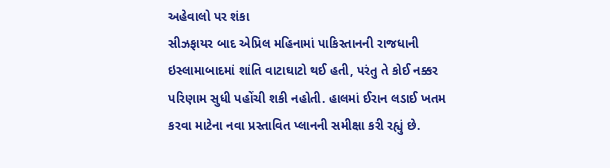અહેવાલો પર શંકા
સીઝફાયર બાદ એપ્રિલ મહિનામાં પાકિસ્તાનની રાજધાની ઇસ્લામાબાદમાં શાંતિ વાટાઘાટો થઈ હતી, પરંતુ તે કોઈ નક્કર પરિણામ સુધી પહોંચી શકી નહોતી. હાલમાં ઈરાન લડાઈ ખતમ કરવા માટેના નવા પ્રસ્તાવિત પ્લાનની સમીક્ષા કરી રહ્યું છે.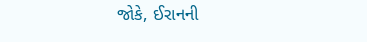જોકે, ઈરાનની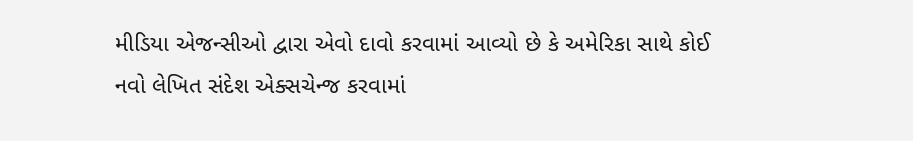મીડિયા એજન્સીઓ દ્વારા એવો દાવો કરવામાં આવ્યો છે કે અમેરિકા સાથે કોઈ નવો લેખિત સંદેશ એક્સચેન્જ કરવામાં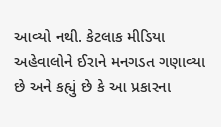આવ્યો નથી. કેટલાક મીડિયા અહેવાલોને ઈરાને મનગડત ગણાવ્યા છે અને કહ્યું છે કે આ પ્રકારના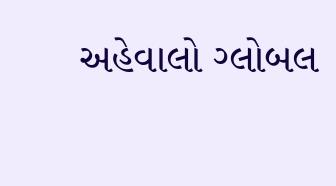અહેવાલો ગ્લોબલ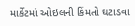માર્કેટમાં ઓઇલની કિંમતો ઘટાડવા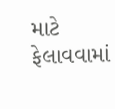માટે ફેલાવવામાં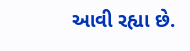આવી રહ્યા છે.